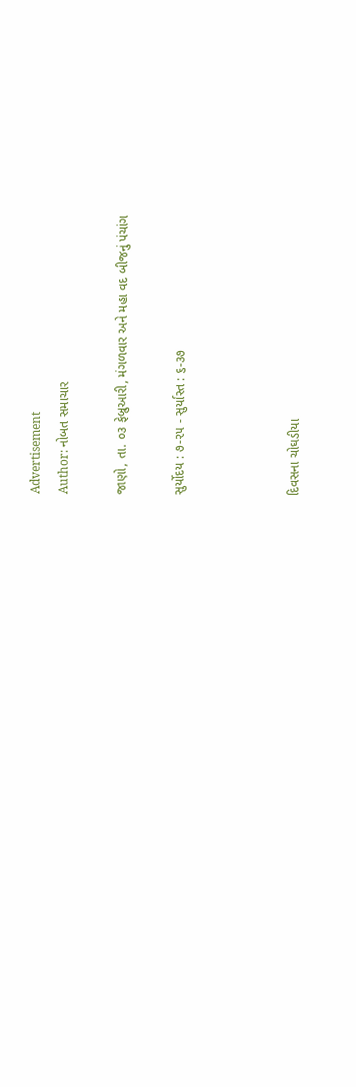Advertisement
Author: નોબત સમાચાર

જાણો, તા. ૦૩ ફેબ્રુઆરી, મંગળવાર અને મહા વદ બીજનું પંચાંગ

સુર્યોદય : ૭-૨૫ - સુર્યાસ્ત : ૬-૩૭



દિવસના ચોઘડીયા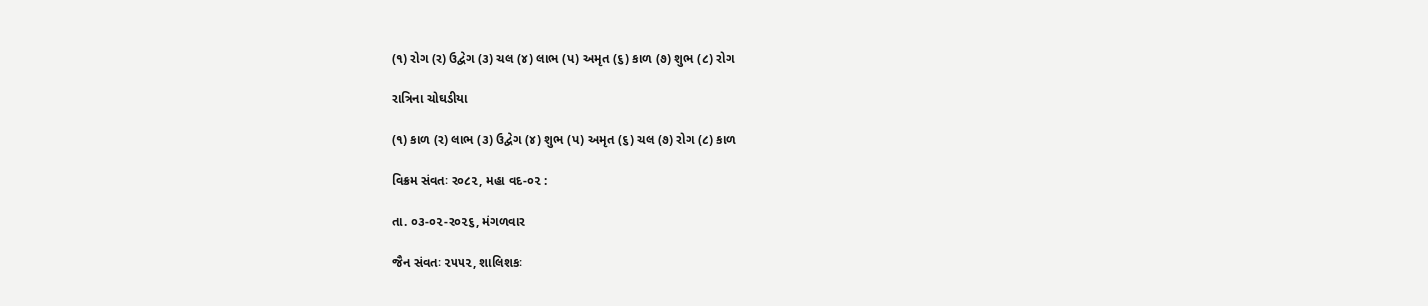(૧) રોગ (ર) ઉદ્વેગ (૩) ચલ (૪) લાભ (પ) અમૃત (૬) કાળ (૭) શુભ (૮) રોગ

રાત્રિના ચોઘડીયા

(૧) કાળ (ર) લાભ (૩) ઉદ્વેગ (૪) શુભ (પ) અમૃત (૬) ચલ (૭) રોગ (૮) કાળ

વિક્રમ સંવતઃ ર૦૮૨, મહા વદ-૦૨ :

તા. ૦૩-૦૨-ર૦૨૬, મંગળવાર

જૈન સંવતઃ ૨૫૫૨, શાલિશકઃ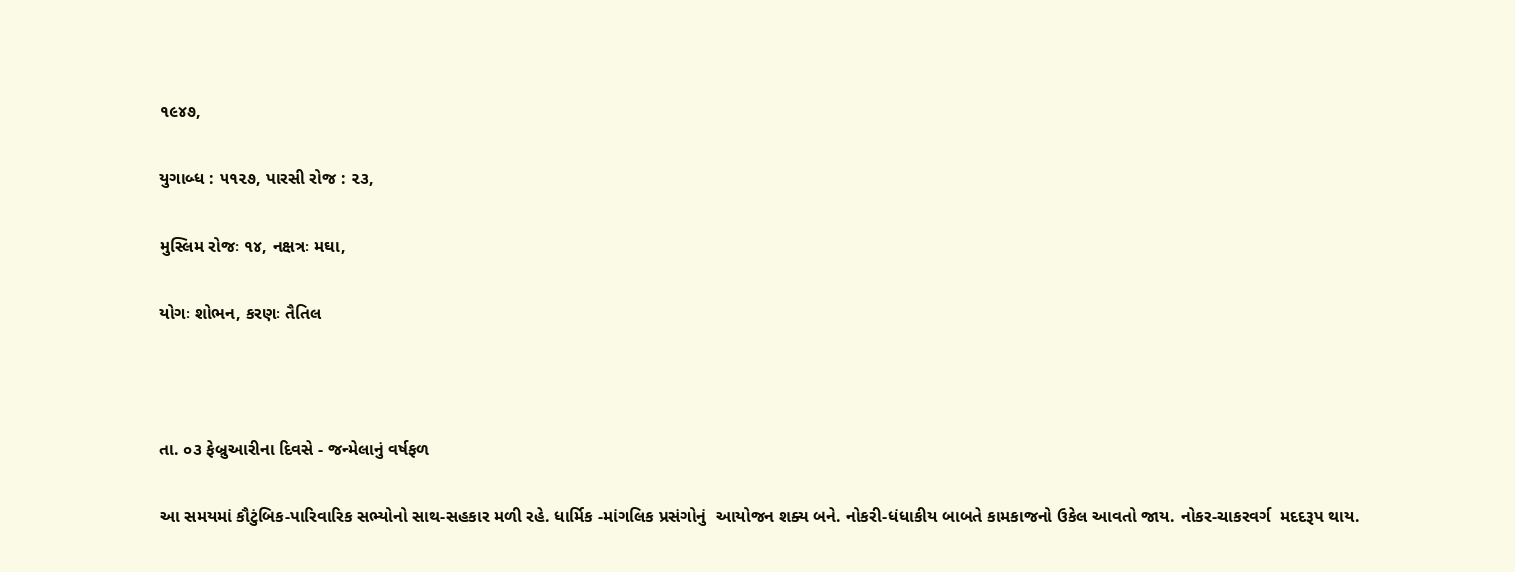૧૯૪૭,

યુગાબ્ધ : ૫૧૨૭, પારસી રોજ : ૨૩,

મુસ્લિમ રોજઃ ૧૪, નક્ષત્રઃ મઘા,

યોગઃ શોભન, કરણઃ તૈતિલ



તા. ૦૩ ફેબ્રુઆરીના દિવસે - જન્મેલાનું વર્ષફળ

આ સમયમાં કૌટુંબિક-પારિવારિક સભ્યોનો સાથ-સહકાર મળી રહે. ધાર્મિક -માંગલિક પ્રસંગોનું  આયોજન શક્ય બને. નોકરી-ધંધાકીય બાબતે કામકાજનો ઉકેલ આવતો જાય. નોકર-ચાકરવર્ગ  મદદરૂપ થાય.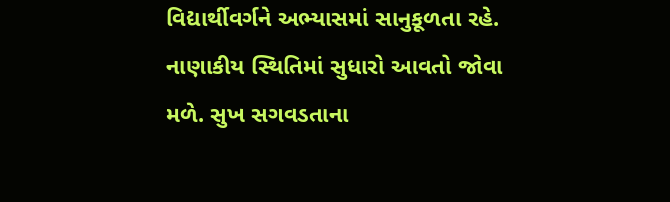વિદ્યાર્થીવર્ગને અભ્યાસમાં સાનુકૂળતા રહે. નાણાકીય સ્થિતિમાં સુધારો આવતો જોવા  મળે. સુખ સગવડતાના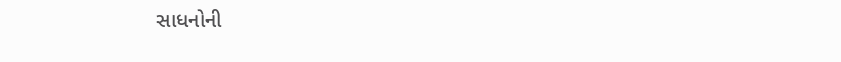સાધનોની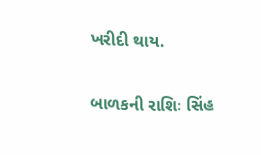ખરીદી થાય.

બાળકની રાશિઃ સિંહ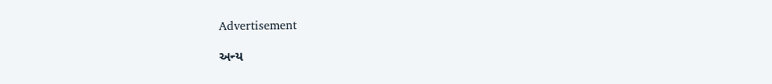Advertisement

અન્ય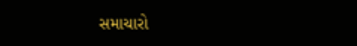સમાચારો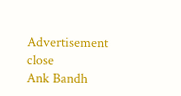Advertisement
close
Ank Bandh